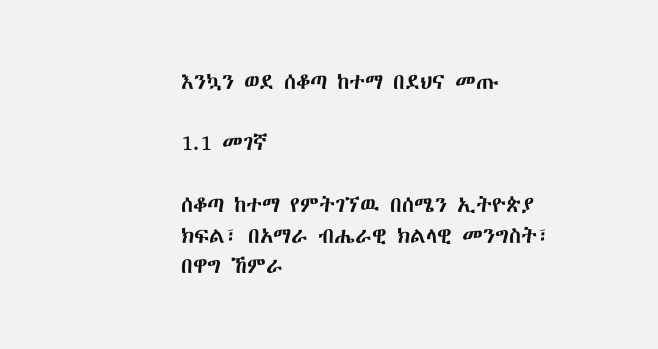እንኳን ወደ ሰቆጣ ከተማ በደህና መጡ

1.1 መገኛ

ሰቆጣ ከተማ የምትገኘዉ በሰሜን ኢትዮጵያ ክፍል፣ በአማራ ብሔራዊ ክልላዊ መንግስት፣  በዋግ ኸምራ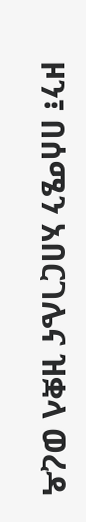ዞን፣ በሰሜን አበርገሌና ዝቋላ ወረዳ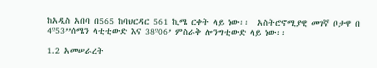ከአዲስ አበባ በ565 ከባህርዳር 561 ኪሜ ርቀት ላይ ነው፡፡  አስትሮኖሚያዊ መገኛ ቦታዋ በ 4º53’’ሰሜን ላቲቲውድ እና 38º06’ ምስራቅ ሎንግቲውድ ላይ ነው፡፡

1.2 አመሠራረት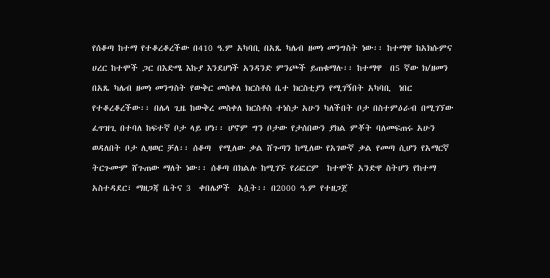የሰቆጣ ከተማ የተቆረቆረችው በ410 ዓ.ም አካባቢ በአጼ ካሌብ ዘመነ መንግስት ነው፡፡ ከተማዋ ከአክሱምና ሀረር ከተሞች ጋር በእድሜ እኩያ እንደሆነች አንዳንድ ምንጮች ይጠቁማሉ፡፡ ከተማዋ  በ5 ኛው ክ/ዘመን በአጼ ካሌብ ዘመነ መንግስት የውቅር መስቀለ ክርስቶስ ቤተ ክርስቲያን የሚገኝበት አካባቢ  ነበር የተቆረቆረችው፡፡ በሌላ ጊዜ ከውቅረ መስቀለ ክርስቶስ ተነስታ አሁን ካለችበት ቦታ በስተምዕራብ በሚገኘው ፈጥዝጊ በተባለ ከፍተኛ ቦታ ላይ ሆነ፡፡ ሆኖም ግን ቦታው የታሰበውን ያክል ምቾት ባለመፍጠሩ አሁን ወዳለበት ቦታ ሊዛወር ቻለ፡፡ ሰቆጣ  የሚለው ቃል ሸጉጣን ከሚለው የአገውኛ ቃል የመጣ ሲሆን የአማርኛ ትርጉሙም ሸጉጠው ማለት ነው፡፡ ሰቆጣ በክልሉ ከሚገኙ የሪፎርም  ከተሞች አንድዋ ስትሆን የከተማ አስተዳደር፣ ማዘጋጃ ቤትና 3  ቀበሌዎች  አሷት፡፡ በ2000 ዓ.ም የተዘጋጀ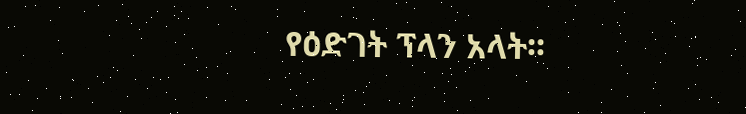የዕድገት ፕላን አላት፡፡